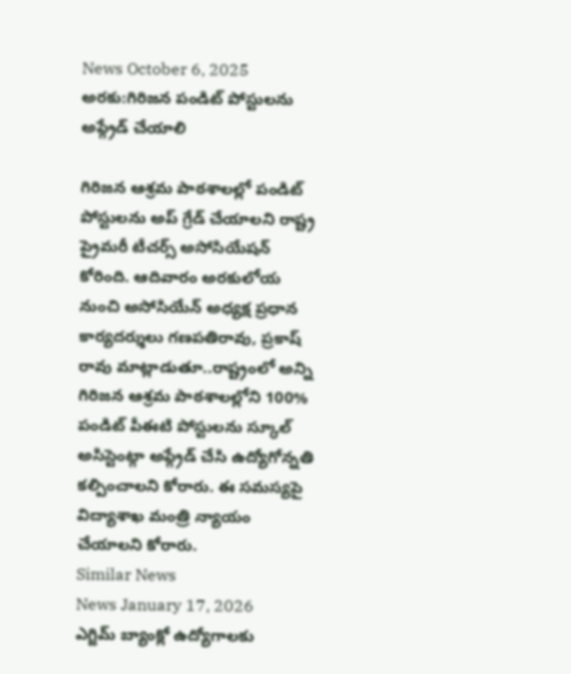News October 6, 2025
అరకు:గిరిజన పండిట్ పోస్టులను అప్గ్రేడ్ చేయాలి

గిరిజన ఆశ్రమ పాఠశాలల్లో పండిట్ పోస్టులను అప్ గ్రేడ్ చేయాలని రాష్ట్ర ప్రైమరీ టీచర్స్ అసోసియేషన్ కోరింది. ఆదివారం అరకులోయ నుంచి అసోసియేన్ అధ్యక్ష ప్రధాన కార్యదర్శులు గణపతిరావు, ప్రకాష్ రావు మాట్లాడుతూ..రాష్ట్రంలో అన్ని గిరిజన ఆశ్రమ పాఠశాలల్లోని 100% పండిట్ పీఈటి పోస్టులను స్కూల్ అసిస్టెంట్గా అప్గ్రేడ్ చేసి ఉద్యోగోన్నతి కల్పించాలని కోరారు. ఈ సమస్యపై విద్యాశాఖ మంత్రి న్యాయం చేయాలని కోరారు.
Similar News
News January 17, 2026
ఎగ్జిమ్ బ్యాంక్లో ఉద్యోగాలకు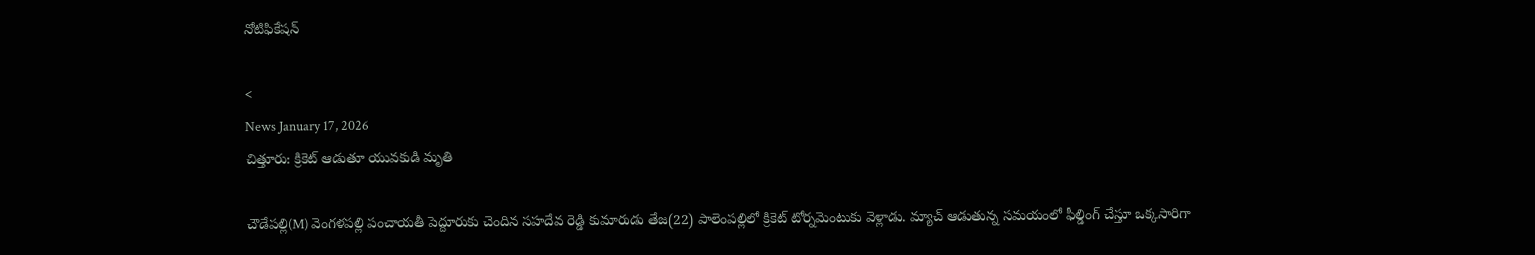నోటిఫికేషన్

<
News January 17, 2026
చిత్తూరు: క్రికెట్ ఆడుతూ యువకుడి మృతి

చౌడేపల్లి(M) వెంగళపల్లి పంచాయతీ పెద్దూరుకు చెందిన సహదేవ రెడ్డి కుమారుడు తేజ(22) పాలెంపల్లిలో క్రికెట్ టోర్నమెంటుకు వెళ్లాడు. మ్యాచ్ ఆడుతున్న సమయంలో ఫీల్డింగ్ చేస్తూ ఒక్కసారిగా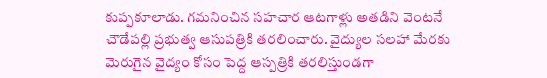కుప్పకూలాడు. గమనించిన సహచార ఆటగాళ్లు అతడిని వెంటనే చౌడేపల్లి ప్రభుత్వ ఆసుపత్రికి తరలించారు. వైద్యుల సలహా మేరకు మెరుగైన వైద్యం కోసం పెద్ద ఆస్పత్రికి తరలిస్తుండగా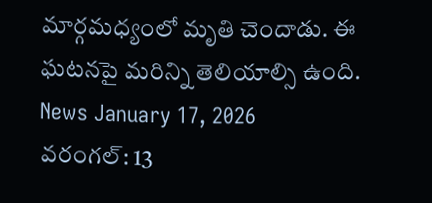మార్గమధ్యంలో మృతి చెందాడు. ఈ ఘటనపై మరిన్ని తెలియాల్సి ఉంది.
News January 17, 2026
వరంగల్: 13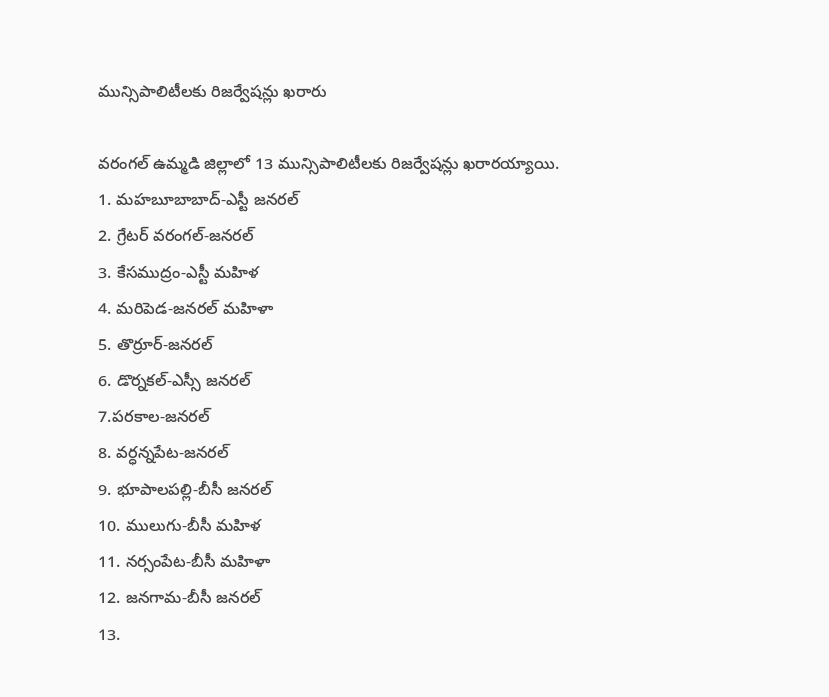మున్సిపాలిటీలకు రిజర్వేషన్లు ఖరారు

వరంగల్ ఉమ్మడి జిల్లాలో 13 మున్సిపాలిటీలకు రిజర్వేషన్లు ఖరారయ్యాయి.
1. మహబూబాబాద్-ఎస్టీ జనరల్
2. గ్రేటర్ వరంగల్-జనరల్
3. కేసముద్రం-ఎస్టీ మహిళ
4. మరిపెడ-జనరల్ మహిళా
5. తొర్రూర్-జనరల్
6. డొర్నకల్-ఎస్సీ జనరల్
7.పరకాల-జనరల్
8. వర్ధన్నపేట-జనరల్
9. భూపాలపల్లి-బీసీ జనరల్
10. ములుగు-బీసీ మహిళ
11. నర్సంపేట-బీసీ మహిళా
12. జనగామ-బీసీ జనరల్
13.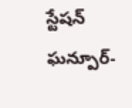స్టేషన్ ఘన్పూర్-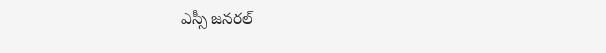ఎస్సీ జనరల్